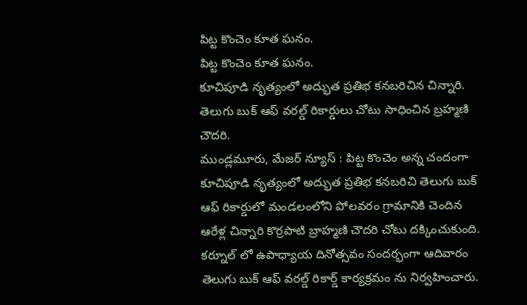పిట్ట కొంచెం కూత ఘనం.
పిట్ట కొంచెం కూత ఘనం.
కూచిపూడి నృత్యంలో అద్భుత ప్రతిభ కనబరిచిన చిన్నారి.
తెలుగు బుక్ ఆఫ్ వరల్డ్ రికార్డులు చోటు సాధించిన బ్రహ్మణి చౌదరి.
ముండ్లమూరు, మేజర్ న్యూస్ : పిట్ట కొంచెం అన్న చందంగా కూచిపూడి నృత్యంలో అద్భుత ప్రతిభ కనబరిచి తెలుగు బుక్ ఆఫ్ రికార్డులో మండలంలోని పోలవరం గ్రామానికి చెందిన ఆరేళ్ల చిన్నారి కొర్రపాటి బ్రాహ్మణి చౌదరి చోటు దక్కించుకుంది. కర్నూల్ లో ఉపాధ్యాయ దినోత్సవం సందర్భంగా ఆదివారం తెలుగు బుక్ ఆఫ్ వరల్డ్ రికార్డ్ కార్యక్రమం ను నిర్వహించారు.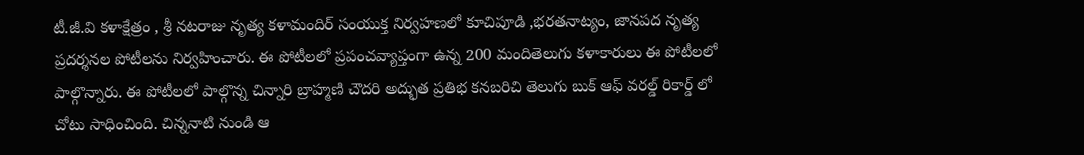టీ.జీ.వి కళాక్షేత్రం , శ్రీ నటరాజు నృత్య కళామందిర్ సంయుక్త నిర్వహణలో కూచిపూడి ,భరతనాట్యం, జానపద నృత్య ప్రదర్శనల పోటీలను నిర్వహించారు. ఈ పోటీలలో ప్రపంచవ్యాప్తంగా ఉన్న 200 మందితెలుగు కళాకారులు ఈ పోటీలలో పాల్గొన్నారు. ఈ పోటీలలో పాల్గొన్న చిన్నారి బ్రాహ్మణి చౌదరి అద్భుత ప్రతిభ కనబరిచి తెలుగు బుక్ ఆఫ్ వరల్డ్ రికార్డ్ లో చోటు సాధించింది. చిన్ననాటి నుండి ఆ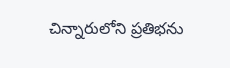చిన్నారులోని ప్రతిభను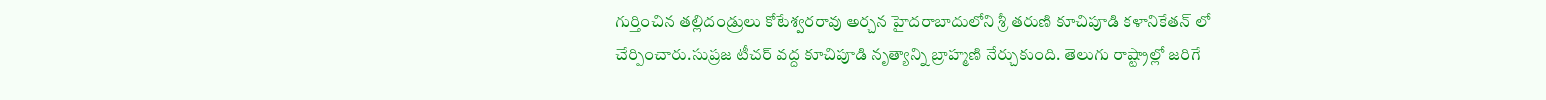గుర్తించిన తల్లిదండ్రులు కోటేశ్వరరావు అర్చన హైదరాబాదులోని శ్రీ తరుణి కూచిపూడి కళానికేతన్ లో చేర్పించారు.సుప్రజ టీచర్ వద్ద కూచిపూడి నృత్యాన్ని బ్రాహ్మణి నేర్చుకుంది. తెలుగు రాష్ట్రాల్లో జరిగే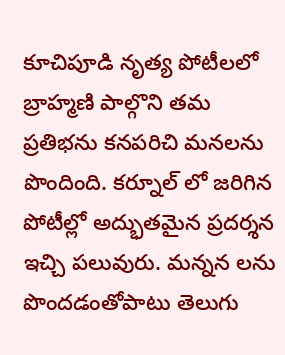కూచిపూడి నృత్య పోటీలలో బ్రాహ్మణి పాల్గొని తమ ప్రతిభను కనపరిచి మనలను పొందింది. కర్నూల్ లో జరిగిన పోటీల్లో అద్భుతమైన ప్రదర్శన ఇచ్చి పలువురు. మన్నన లను పొందడంతోపాటు తెలుగు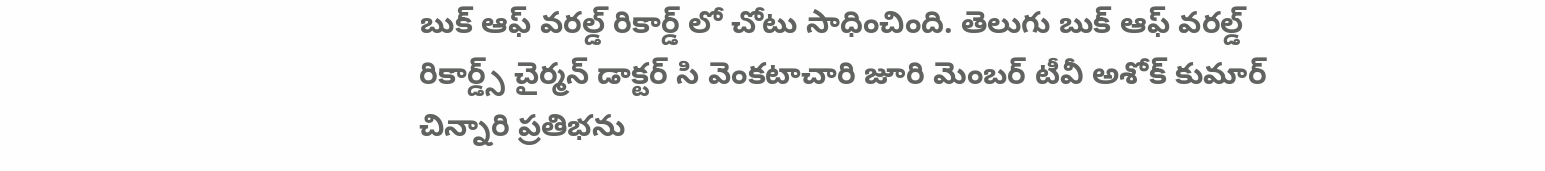బుక్ ఆఫ్ వరల్డ్ రికార్డ్ లో చోటు సాధించింది. తెలుగు బుక్ ఆఫ్ వరల్డ్ రికార్డ్స్ చైర్మన్ డాక్టర్ సి వెంకటాచారి జూరి మెంబర్ టీవీ అశోక్ కుమార్ చిన్నారి ప్రతిభను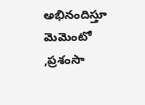అభినందిస్తూ మెమెంటో ,ప్రశంసా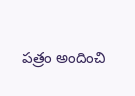పత్రం అందించి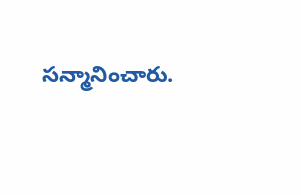సన్మానించారు.